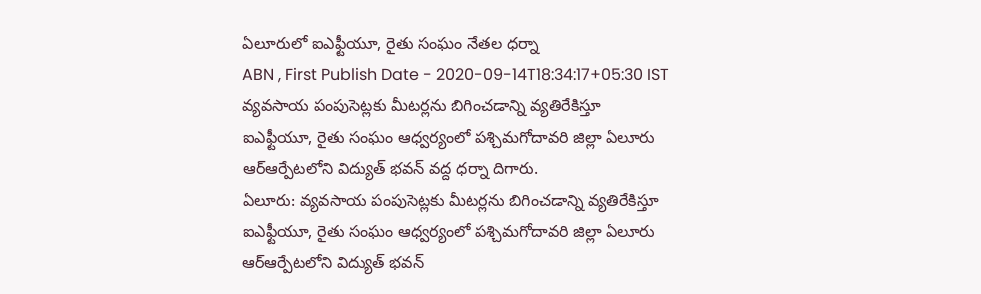ఏలూరులో ఐఎఫ్టీయూ, రైతు సంఘం నేతల ధర్నా
ABN , First Publish Date - 2020-09-14T18:34:17+05:30 IST
వ్యవసాయ పంపుసెట్లకు మీటర్లను బిగించడాన్ని వ్యతిరేకిస్తూ ఐఎఫ్టీయూ, రైతు సంఘం ఆధ్వర్యంలో పశ్చిమగోదావరి జిల్లా ఏలూరు ఆర్ఆర్పేటలోని విద్యుత్ భవన్ వద్ద ధర్నా దిగారు.
ఏలూరు: వ్యవసాయ పంపుసెట్లకు మీటర్లను బిగించడాన్ని వ్యతిరేకిస్తూ ఐఎఫ్టీయూ, రైతు సంఘం ఆధ్వర్యంలో పశ్చిమగోదావరి జిల్లా ఏలూరు ఆర్ఆర్పేటలోని విద్యుత్ భవన్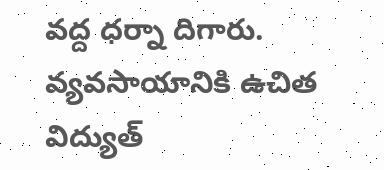వద్ద ధర్నా దిగారు. వ్యవసాయానికి ఉచిత విద్యుత్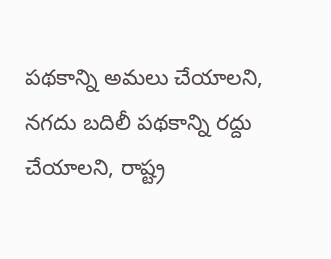పథకాన్ని అమలు చేయాలని, నగదు బదిలీ పథకాన్ని రద్దు చేయాలని, రాష్ట్ర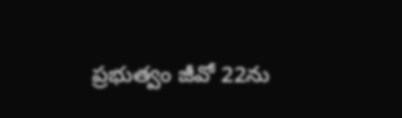ప్రభుత్వం జీవో 22ను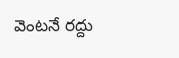వెంటనే రద్దు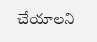చేయాలని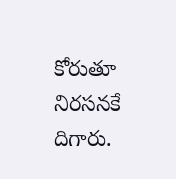కోరుతూ నిరసనకే దిగారు.